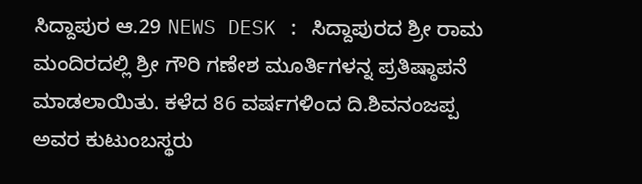ಸಿದ್ದಾಪುರ ಆ.29 NEWS DESK : ಸಿದ್ದಾಪುರದ ಶ್ರೀ ರಾಮ ಮಂದಿರದಲ್ಲಿ ಶ್ರೀ ಗೌರಿ ಗಣೇಶ ಮೂರ್ತಿಗಳನ್ನ ಪ್ರತಿಷ್ಠಾಪನೆ ಮಾಡಲಾಯಿತು. ಕಳೆದ 86 ವರ್ಷಗಳಿಂದ ದಿ.ಶಿವನಂಜಪ್ಪ ಅವರ ಕುಟುಂಬಸ್ಥರು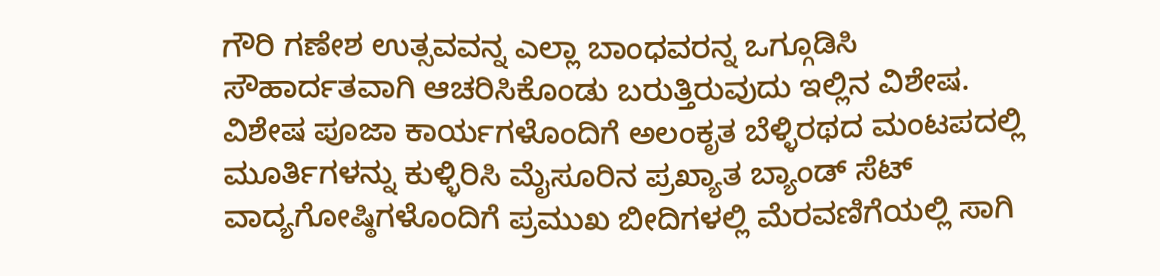ಗೌರಿ ಗಣೇಶ ಉತ್ಸವವನ್ನ ಎಲ್ಲಾ ಬಾಂಧವರನ್ನ ಒಗ್ಗೂಡಿಸಿ ಸೌಹಾರ್ದತವಾಗಿ ಆಚರಿಸಿಕೊಂಡು ಬರುತ್ತಿರುವುದು ಇಲ್ಲಿನ ವಿಶೇಷ. ವಿಶೇಷ ಪೂಜಾ ಕಾರ್ಯಗಳೊಂದಿಗೆ ಅಲಂಕೃತ ಬೆಳ್ಳಿರಥದ ಮಂಟಪದಲ್ಲಿ ಮೂರ್ತಿಗಳನ್ನು ಕುಳ್ಳಿರಿಸಿ ಮೈಸೂರಿನ ಪ್ರಖ್ಯಾತ ಬ್ಯಾಂಡ್ ಸೆಟ್ ವಾದ್ಯಗೋಷ್ಠಿಗಳೊಂದಿಗೆ ಪ್ರಮುಖ ಬೀದಿಗಳಲ್ಲಿ ಮೆರವಣಿಗೆಯಲ್ಲಿ ಸಾಗಿ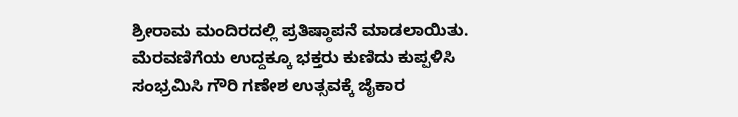ಶ್ರೀರಾಮ ಮಂದಿರದಲ್ಲಿ ಪ್ರತಿಷ್ಠಾಪನೆ ಮಾಡಲಾಯಿತು.
ಮೆರವಣಿಗೆಯ ಉದ್ದಕ್ಕೂ ಭಕ್ತರು ಕುಣಿದು ಕುಪ್ಪಳಿಸಿ ಸಂಭ್ರಮಿಸಿ ಗೌರಿ ಗಣೇಶ ಉತ್ಸವಕ್ಕೆ ಜೈಕಾರ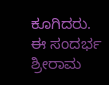ಕೂಗಿದರು. ಈ ಸಂದರ್ಭ ಶ್ರೀರಾಮ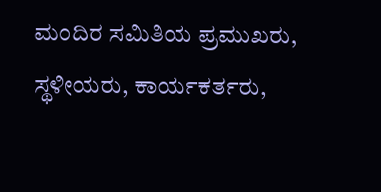ಮಂದಿರ ಸಮಿತಿಯ ಪ್ರಮುಖರು, ಸ್ಥಳೀಯರು, ಕಾರ್ಯಕರ್ತರು,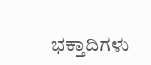ಭಕ್ತಾದಿಗಳು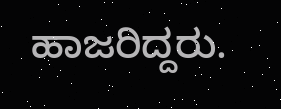ಹಾಜರಿದ್ದರು.